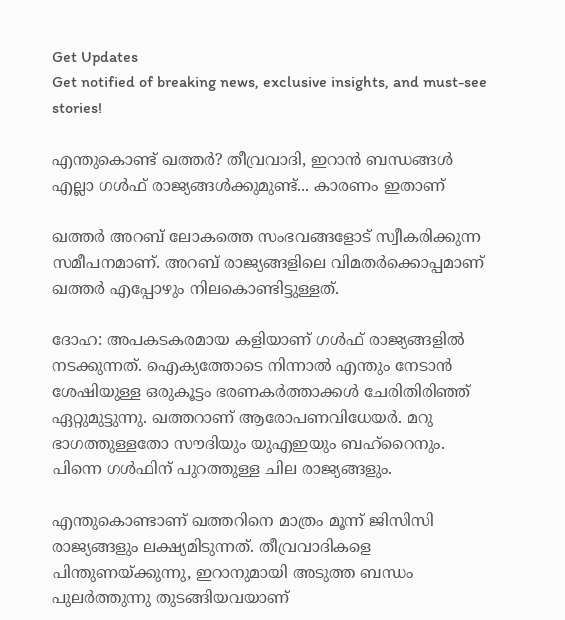Get Updates
Get notified of breaking news, exclusive insights, and must-see stories!

എന്തുകൊണ്ട് ഖത്തര്‍? തീവ്രവാദി, ഇറാന്‍ ബന്ധങ്ങള്‍ എല്ലാ ഗള്‍ഫ് രാജ്യങ്ങള്‍ക്കുമുണ്ട്... കാരണം ഇതാണ്

ഖത്തര്‍ അറബ് ലോകത്തെ സംഭവങ്ങളോട് സ്വീകരിക്കുന്ന സമീപനമാണ്. അറബ് രാജ്യങ്ങളിലെ വിമതര്‍ക്കൊപ്പമാണ് ഖത്തര്‍ എപ്പോഴും നിലകൊണ്ടിട്ടുള്ളത്.

ദോഹ: അപകടകരമായ കളിയാണ് ഗള്‍ഫ് രാജ്യങ്ങളില്‍ നടക്കുന്നത്. ഐക്യത്തോടെ നിന്നാല്‍ എന്തും നേടാന്‍ ശേഷിയുള്ള ഒരുകൂട്ടം ഭരണകര്‍ത്താക്കള്‍ ചേരിതിരിഞ്ഞ് ഏറ്റുമുട്ടുന്നു. ഖത്തറാണ് ആരോപണവിധേയര്‍. മറു ഭാഗത്തുള്ളതോ സൗദിയും യുഎഇയും ബഹ്‌റൈനും. പിന്നെ ഗള്‍ഫിന് പുറത്തുള്ള ചില രാജ്യങ്ങളും.

എന്തുകൊണ്ടാണ് ഖത്തറിനെ മാത്രം മൂന്ന് ജിസിസി രാജ്യങ്ങളും ലക്ഷ്യമിടുന്നത്. തീവ്രവാദികളെ പിന്തുണയ്ക്കുന്നു, ഇറാനുമായി അടുത്ത ബന്ധം പുലര്‍ത്തുന്നു തുടങ്ങിയവയാണ്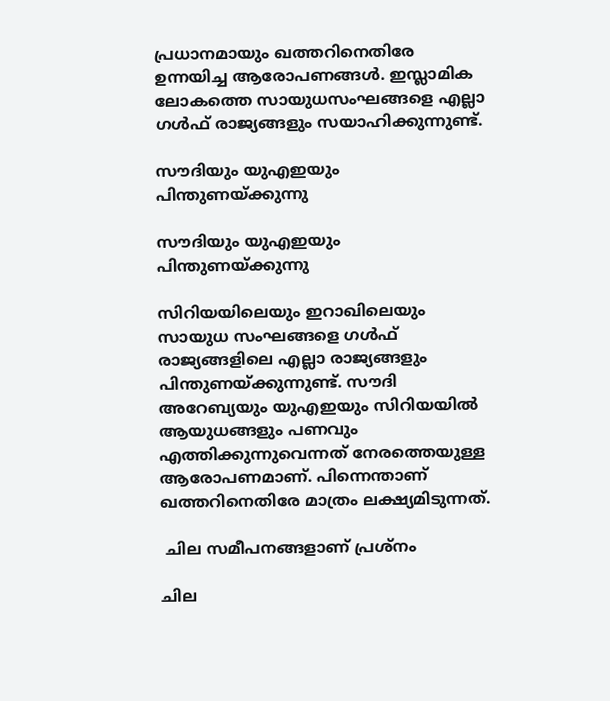പ്രധാനമായും ഖത്തറിനെതിരേ ഉന്നയിച്ച ആരോപണങ്ങള്‍. ഇസ്ലാമിക ലോകത്തെ സായുധസംഘങ്ങളെ എല്ലാ ഗള്‍ഫ് രാജ്യങ്ങളും സയാഹിക്കുന്നുണ്ട്.

സൗദിയും യുഎഇയും പിന്തുണയ്ക്കുന്നു

സൗദിയും യുഎഇയും പിന്തുണയ്ക്കുന്നു

സിറിയയിലെയും ഇറാഖിലെയും സായുധ സംഘങ്ങളെ ഗള്‍ഫ് രാജ്യങ്ങളിലെ എല്ലാ രാജ്യങ്ങളും പിന്തുണയ്ക്കുന്നുണ്ട്. സൗദി അറേബ്യയും യുഎഇയും സിറിയയില്‍ ആയുധങ്ങളും പണവും എത്തിക്കുന്നുവെന്നത് നേരത്തെയുള്ള ആരോപണമാണ്. പിന്നെന്താണ് ഖത്തറിനെതിരേ മാത്രം ലക്ഷ്യമിടുന്നത്.

 ചില സമീപനങ്ങളാണ് പ്രശ്‌നം

ചില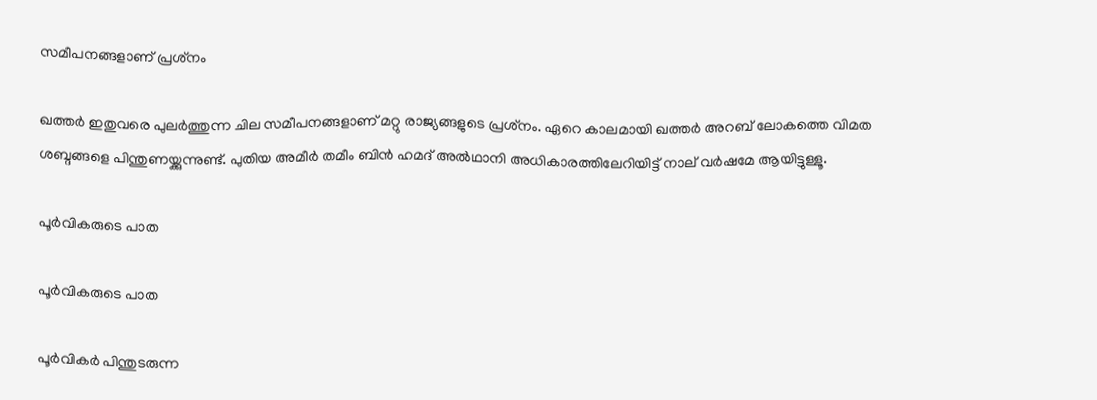സമീപനങ്ങളാണ് പ്രശ്‌നം

ഖത്തര്‍ ഇതുവരെ പുലര്‍ത്തുന്ന ചില സമീപനങ്ങളാണ് മറ്റു രാജ്യങ്ങളുടെ പ്രശ്‌നം. ഏറെ കാലമായി ഖത്തര്‍ അറബ് ലോകത്തെ വിമത ശബ്ദങ്ങളെ പിന്തുണയ്ക്കുന്നുണ്ട്. പുതിയ അമീര്‍ തമീം ബിന്‍ ഹമദ് അല്‍ഥാനി അധികാരത്തിലേറിയിട്ട് നാല് വര്‍ഷമേ ആയിട്ടുള്ളൂ.

പൂര്‍വികരുടെ പാത

പൂര്‍വികരുടെ പാത

പൂര്‍വികര്‍ പിന്തുടരുന്ന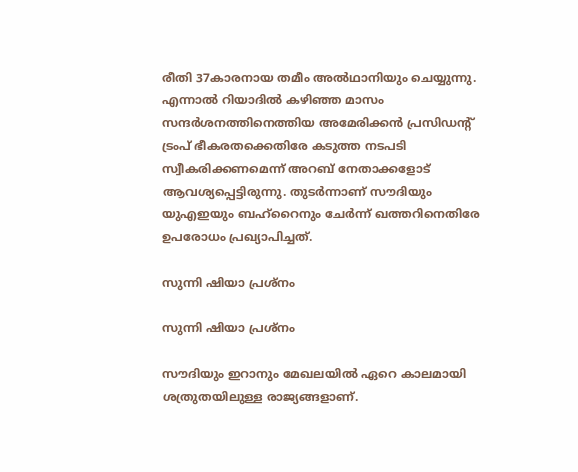രീതി 37കാരനായ തമീം അല്‍ഥാനിയും ചെയ്യുന്നു. എന്നാല്‍ റിയാദില്‍ കഴിഞ്ഞ മാസം സന്ദര്‍ശനത്തിനെത്തിയ അമേരിക്കന്‍ പ്രസിഡന്റ് ട്രംപ് ഭീകരതക്കെതിരേ കടുത്ത നടപടി സ്വീകരിക്കണമെന്ന് അറബ് നേതാക്കളോട് ആവശ്യപ്പെട്ടിരുന്നു. തുടര്‍ന്നാണ് സൗദിയും യുഎഇയും ബഹ്‌റൈനും ചേര്‍ന്ന് ഖത്തറിനെതിരേ ഉപരോധം പ്രഖ്യാപിച്ചത്.

സുന്നി ഷിയാ പ്രശ്‌നം

സുന്നി ഷിയാ പ്രശ്‌നം

സൗദിയും ഇറാനും മേഖലയില്‍ ഏറെ കാലമായി ശത്രുതയിലുള്ള രാജ്യങ്ങളാണ്.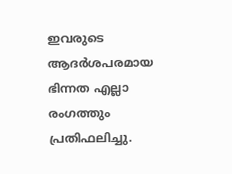ഇവരുടെ ആദര്‍ശപരമായ ഭിന്നത എല്ലാ രംഗത്തും പ്രതിഫലിച്ചു.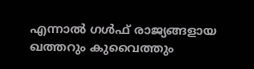എന്നാല്‍ ഗള്‍ഫ് രാജ്യങ്ങളായ ഖത്തറും കുവൈത്തും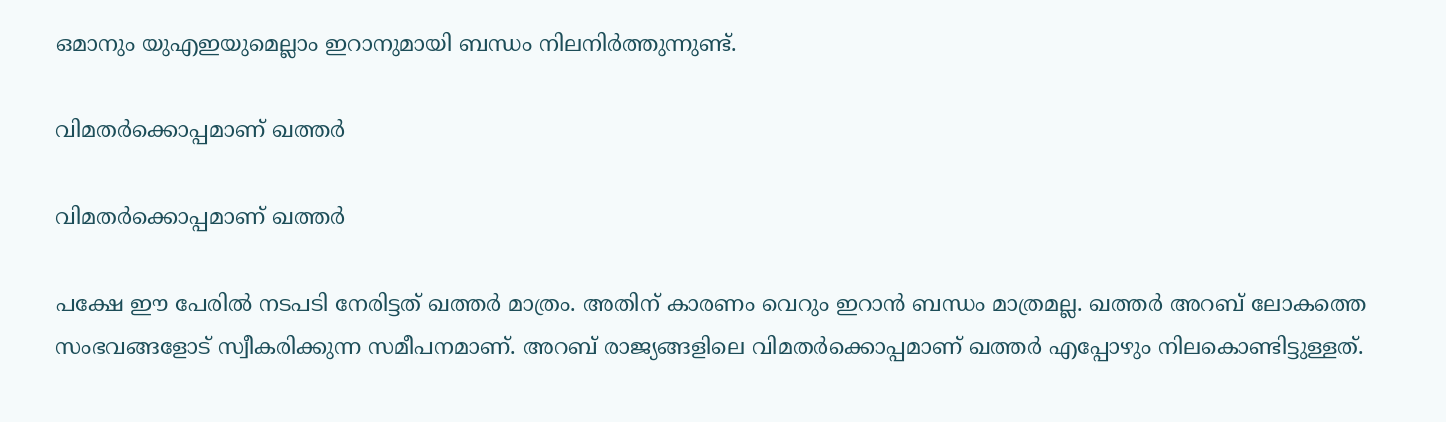ഒമാനും യുഎഇയുമെല്ലാം ഇറാനുമായി ബന്ധം നിലനിര്‍ത്തുന്നുണ്ട്.

വിമതര്‍ക്കൊപ്പമാണ് ഖത്തര്‍

വിമതര്‍ക്കൊപ്പമാണ് ഖത്തര്‍

പക്ഷേ ഈ പേരില്‍ നടപടി നേരിട്ടത് ഖത്തര്‍ മാത്രം. അതിന് കാരണം വെറും ഇറാന്‍ ബന്ധം മാത്രമല്ല. ഖത്തര്‍ അറബ് ലോകത്തെ സംഭവങ്ങളോട് സ്വീകരിക്കുന്ന സമീപനമാണ്. അറബ് രാജ്യങ്ങളിലെ വിമതര്‍ക്കൊപ്പമാണ് ഖത്തര്‍ എപ്പോഴും നിലകൊണ്ടിട്ടുള്ളത്.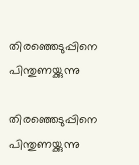തിരഞ്ഞെടുപ്പിനെ പിന്തുണയ്ക്കുന്നു

തിരഞ്ഞെടുപ്പിനെ പിന്തുണയ്ക്കുന്നു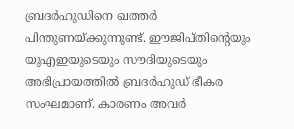ബ്രദര്‍ഹുഡിനെ ഖത്തര്‍ പിന്തുണയ്ക്കുന്നുണ്ട്. ഈജിപ്തിന്റെയും യുഎഇയുടെയും സൗദിയുടെയും അഭിപ്രായത്തില്‍ ബ്രദര്‍ഹുഡ് ഭീകര സംഘമാണ്. കാരണം അവര്‍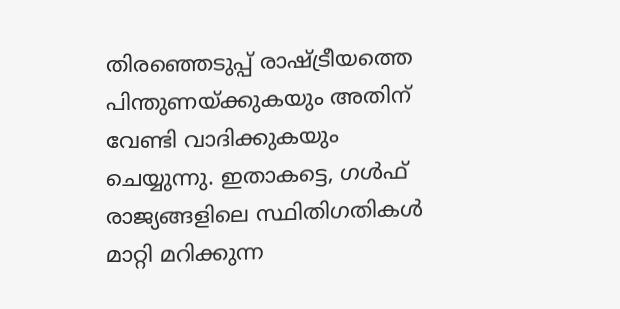തിരഞ്ഞെടുപ്പ് രാഷ്ട്രീയത്തെ പിന്തുണയ്ക്കുകയും അതിന് വേണ്ടി വാദിക്കുകയും ചെയ്യുന്നു. ഇതാകട്ടെ, ഗള്‍ഫ് രാജ്യങ്ങളിലെ സ്ഥിതിഗതികള്‍ മാറ്റി മറിക്കുന്ന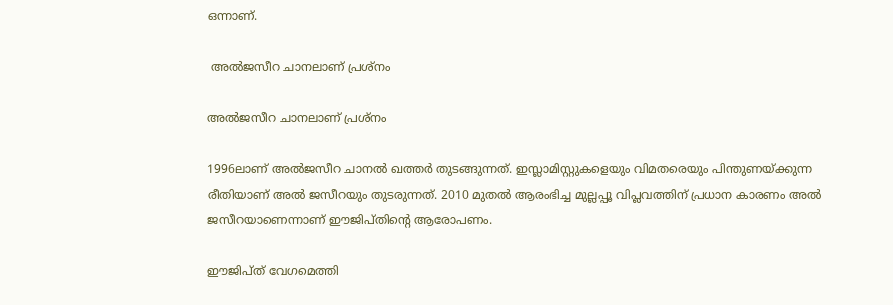ഒന്നാണ്.

 അല്‍ജസീറ ചാനലാണ് പ്രശ്‌നം

അല്‍ജസീറ ചാനലാണ് പ്രശ്‌നം

1996ലാണ് അല്‍ജസീറ ചാനല്‍ ഖത്തര്‍ തുടങ്ങുന്നത്. ഇസ്ലാമിസ്റ്റുകളെയും വിമതരെയും പിന്തുണയ്ക്കുന്ന രീതിയാണ് അല്‍ ജസീറയും തുടരുന്നത്. 2010 മുതല്‍ ആരംഭിച്ച മുല്ലപ്പൂ വിപ്ലവത്തിന് പ്രധാന കാരണം അല്‍ ജസീറയാണെന്നാണ് ഈജിപ്തിന്റെ ആരോപണം.

ഈജിപ്ത് വേഗമെത്തി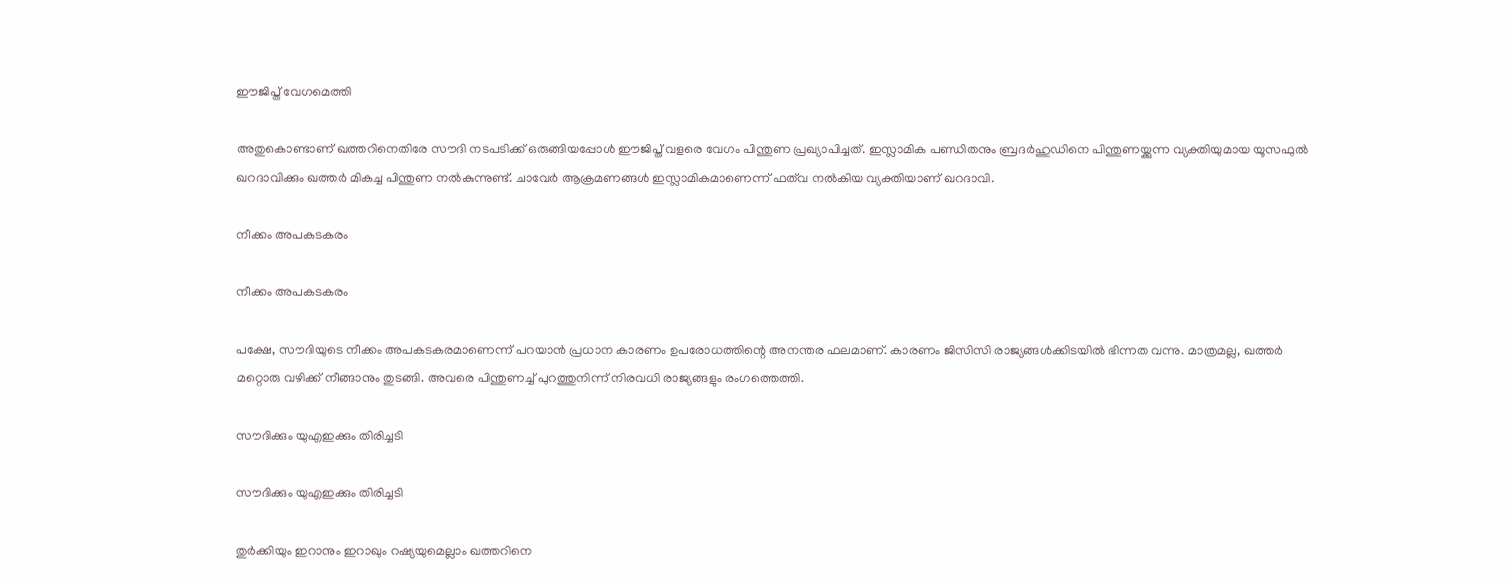ഈജിപ്ത് വേഗമെത്തി

അതുകൊണ്ടാണ് ഖത്തറിനെതിരേ സൗദി നടപടിക്ക് ഒരുങ്ങിയപ്പോള്‍ ഈജിപ്ത് വളരെ വേഗം പിന്തുണ പ്രഖ്യാപിച്ചത്. ഇസ്ലാമിക പണ്ഡിതനും ബ്രദര്‍ഹുഡിനെ പിന്തുണയ്ക്കുന്ന വ്യക്തിയുമായ യൂസഫുല്‍ ഖറദാവിക്കും ഖത്തര്‍ മികച്ച പിന്തുണ നല്‍കുന്നുണ്ട്. ചാവേര്‍ ആക്രമണങ്ങള്‍ ഇസ്ലാമികമാണെന്ന് ഫത്‌വ നല്‍കിയ വ്യക്തിയാണ് ഖറദാവി.

നീക്കം അപകടകരം

നീക്കം അപകടകരം

പക്ഷേ, സൗദിയുടെ നീക്കം അപകടകരമാണെന്ന് പറയാന്‍ പ്രധാന കാരണം ഉപരോധത്തിന്റെ അനന്തര ഫലമാണ്. കാരണം ജിസിസി രാജ്യങ്ങള്‍ക്കിടയില്‍ ഭിന്നത വന്നു. മാത്രമല്ല, ഖത്തര്‍ മറ്റൊരു വഴിക്ക് നീങ്ങാനും തുടങ്ങി. അവരെ പിന്തുണച്ച് പുറത്തുനിന്ന് നിരവധി രാജ്യങ്ങളും രംഗത്തെത്തി.

സൗദിക്കും യുഎഇക്കും തിരിച്ചടി

സൗദിക്കും യുഎഇക്കും തിരിച്ചടി

തുര്‍ക്കിയും ഇറാനും ഇറാഖും റഷ്യയുമെല്ലാം ഖത്തറിനെ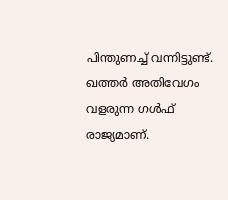പിന്തുണച്ച് വന്നിട്ടുണ്ട്. ഖത്തര്‍ അതിവേഗം വളരുന്ന ഗള്‍ഫ് രാജ്യമാണ്.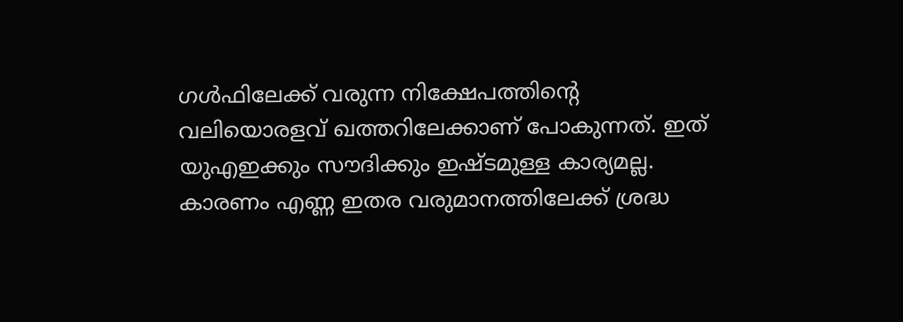ഗള്‍ഫിലേക്ക് വരുന്ന നിക്ഷേപത്തിന്റെ വലിയൊരളവ് ഖത്തറിലേക്കാണ് പോകുന്നത്. ഇത് യുഎഇക്കും സൗദിക്കും ഇഷ്ടമുള്ള കാര്യമല്ല. കാരണം എണ്ണ ഇതര വരുമാനത്തിലേക്ക് ശ്രദ്ധ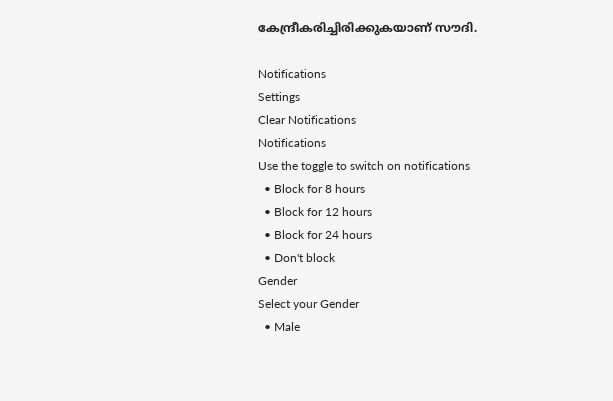കേന്ദ്രീകരിച്ചിരിക്കുകയാണ് സൗദി.

Notifications
Settings
Clear Notifications
Notifications
Use the toggle to switch on notifications
  • Block for 8 hours
  • Block for 12 hours
  • Block for 24 hours
  • Don't block
Gender
Select your Gender
  • Male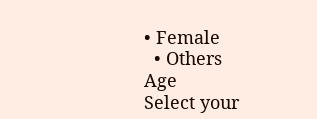• Female
  • Others
Age
Select your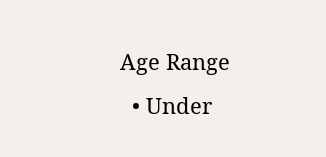Age Range
  • Under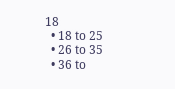18
  • 18 to 25
  • 26 to 35
  • 36 to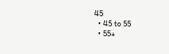45
  • 45 to 55
  • 55+